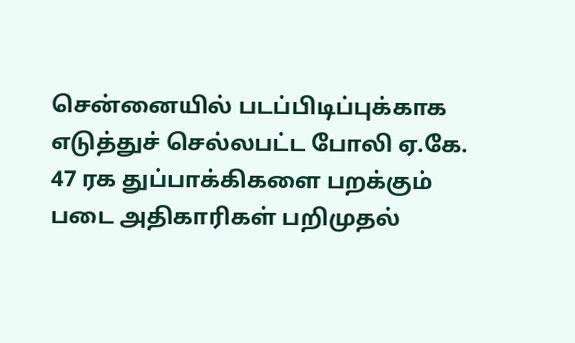சென்னையில் படப்பிடிப்புக்காக எடுத்துச் செல்லபட்ட போலி ஏ.கே. 47 ரக துப்பாக்கிகளை பறக்கும் படை அதிகாரிகள் பறிமுதல்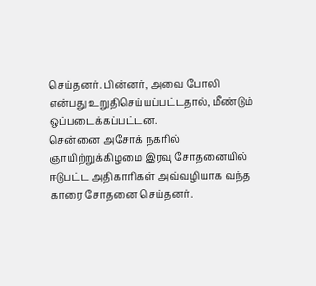செய்தனர். பின்னர், அவை போலி என்பது உறுதிசெய்யப்பட்டதால், மீண்டும் ஒப்படைக்கப்பட்டன.
சென்னை அசோக் நகரில் ஞாயிற்றுக்கிழமை இரவு சோதனையில் ஈடுபட்ட அதிகாரிகள் அவ்வழியாக வந்த காரை சோதனை செய்தனர்.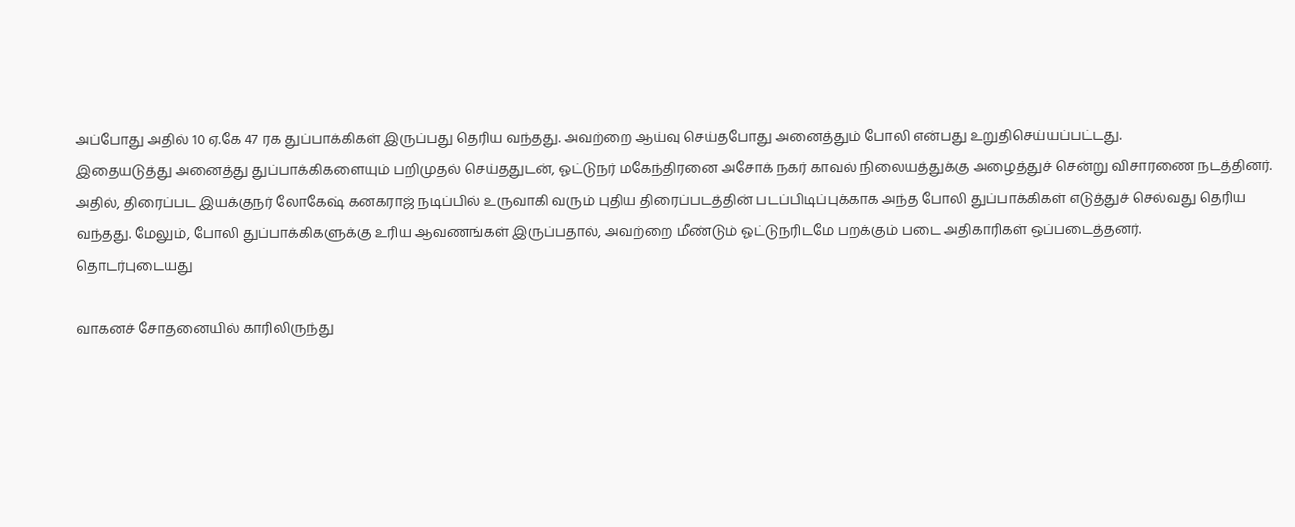அப்போது அதில் 10 ஏ.கே 47 ரக துப்பாக்கிகள் இருப்பது தெரிய வந்தது. அவற்றை ஆய்வு செய்தபோது அனைத்தும் போலி என்பது உறுதிசெய்யப்பட்டது.
இதையடுத்து அனைத்து துப்பாக்கிகளையும் பறிமுதல் செய்ததுடன், ஓட்டுநர் மகேந்திரனை அசோக் நகர் காவல் நிலையத்துக்கு அழைத்துச் சென்று விசாரணை நடத்தினர்.
அதில், திரைப்பட இயக்குநர் லோகேஷ் கனகராஜ் நடிப்பில் உருவாகி வரும் புதிய திரைப்படத்தின் படப்பிடிப்புக்காக அந்த போலி துப்பாக்கிகள் எடுத்துச் செல்வது தெரிய வந்தது. மேலும், போலி துப்பாக்கிகளுக்கு உரிய ஆவணங்கள் இருப்பதால், அவற்றை மீண்டும் ஓட்டுநரிடமே பறக்கும் படை அதிகாரிகள் ஒப்படைத்தனர்.
தொடர்புடையது

வாகனச் சோதனையில் காரிலிருந்து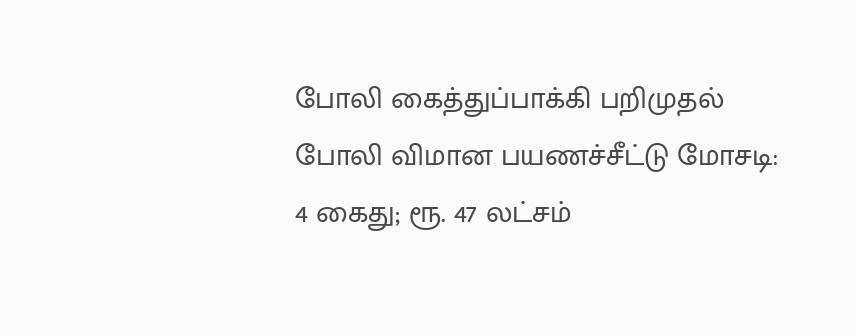போலி கைத்துப்பாக்கி பறிமுதல்
போலி விமான பயணச்சீட்டு மோசடி: 4 கைது; ரூ. 47 லட்சம்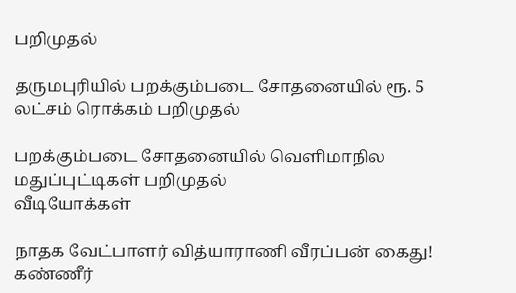பறிமுதல்

தருமபுரியில் பறக்கும்படை சோதனையில் ரூ. 5 லட்சம் ரொக்கம் பறிமுதல்

பறக்கும்படை சோதனையில் வெளிமாநில மதுப்புட்டிகள் பறிமுதல்
வீடியோக்கள்

நாதக வேட்பாளர் வித்யாராணி வீரப்பன் கைது! கண்ணீர்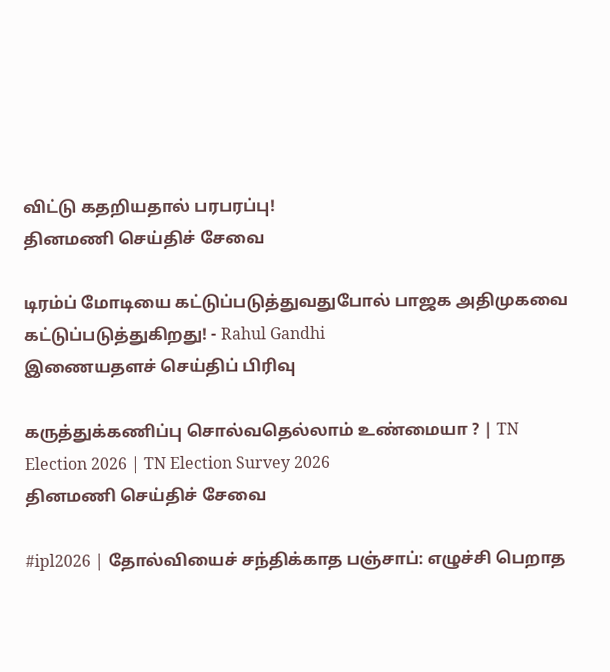விட்டு கதறியதால் பரபரப்பு!
தினமணி செய்திச் சேவை

டிரம்ப் மோடியை கட்டுப்படுத்துவதுபோல் பாஜக அதிமுகவை கட்டுப்படுத்துகிறது! - Rahul Gandhi
இணையதளச் செய்திப் பிரிவு

கருத்துக்கணிப்பு சொல்வதெல்லாம் உண்மையா ? | TN Election 2026 | TN Election Survey 2026
தினமணி செய்திச் சேவை

#ipl2026 | தோல்வியைச் சந்திக்காத பஞ்சாப்: எழுச்சி பெறாத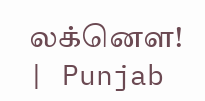லக்னௌ! | Punjab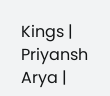Kings | Priyansh Arya |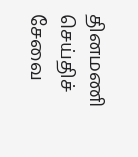தினமணி செய்திச் சேவை